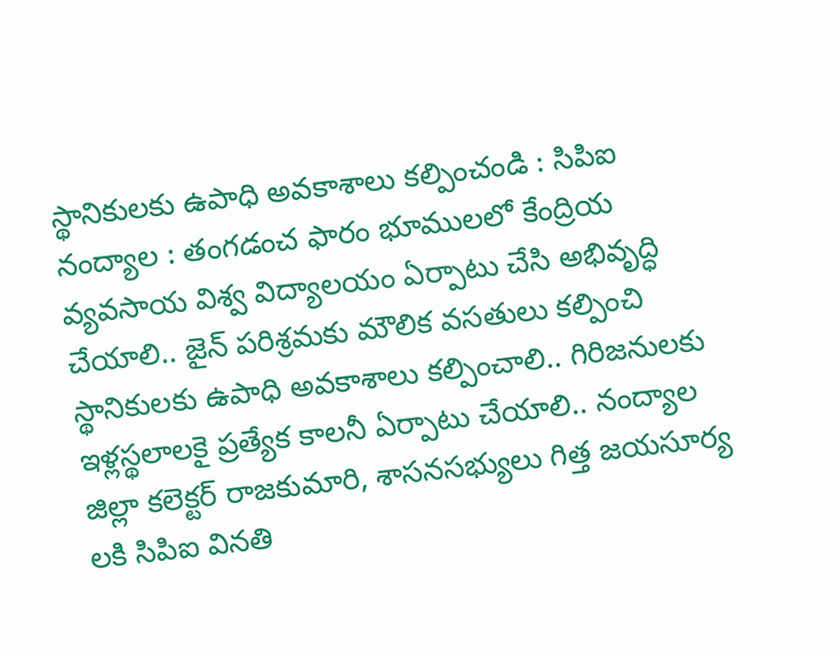స్థానికులకు ఉపాధి అవకాశాలు కల్పించండి : సిపిఐ
నంద్యాల : తంగడంచ ఫారం భూములలో కేంద్రియ వ్యవసాయ విశ్వ విద్యాలయం ఏర్పాటు చేసి అభివృద్ధి చేయాలి.. జైన్ పరిశ్రమకు మౌలిక వసతులు కల్పించి స్థానికులకు ఉపాధి అవకాశాలు కల్పించాలి.. గిరిజనులకు ఇళ్లస్థలాలకై ప్రత్యేక కాలనీ ఏర్పాటు చేయాలి.. నంద్యాల జిల్లా కలెక్టర్ రాజకుమారి, శాసనసభ్యులు గిత్త జయసూర్య లకి సిపిఐ వినతి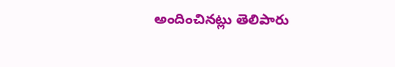అందించినట్లు తెలిపారు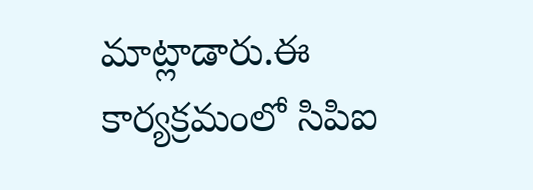మాట్లాడారు.ఈ కార్యక్రమంలో సిపిఐ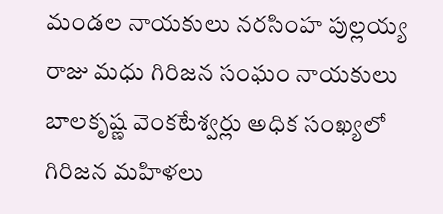మండల నాయకులు నరసింహ పుల్లయ్య రాజు మధు గిరిజన సంఘం నాయకులు బాలకృష్ణ వెంకటేశ్వర్లు అధిక సంఖ్యలో గిరిజన మహిళలు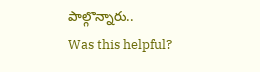పాల్గొన్నారు..
Was this helpful?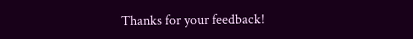Thanks for your feedback!